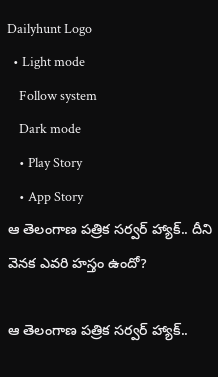Dailyhunt Logo
  • Light mode
    Follow system
    Dark mode
    • Play Story
    • App Story
ఆ తెలంగాణ పత్రిక సర్వర్ హ్యాక్.. దీని వెనక ఎవరి హస్తం ఉందో?

ఆ తెలంగాణ పత్రిక సర్వర్ హ్యాక్..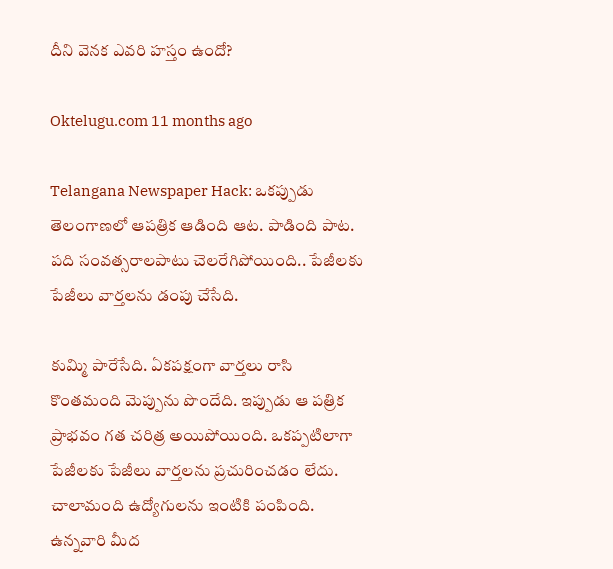దీని వెనక ఎవరి హస్తం ఉందో?

Oktelugu.com 11 months ago

Telangana Newspaper Hack: ఒకప్పుడు తెలంగాణలో ఆపత్రిక ఆడింది ఆట. పాడింది పాట. పది సంవత్సరాలపాటు చెలరేగిపోయింది.. పేజీలకు పేజీలు వార్తలను డంపు చేసేది.

కుమ్మి పారేసేది. ఏకపక్షంగా వార్తలు రాసి కొంతమంది మెప్పును పొందేది. ఇప్పుడు ఆ పత్రిక ప్రాభవం గత చరిత్ర అయిపోయింది. ఒకప్పటిలాగా పేజీలకు పేజీలు వార్తలను ప్రచురించడం లేదు. చాలామంది ఉద్యోగులను ఇంటికి పంపింది. ఉన్నవారి మీద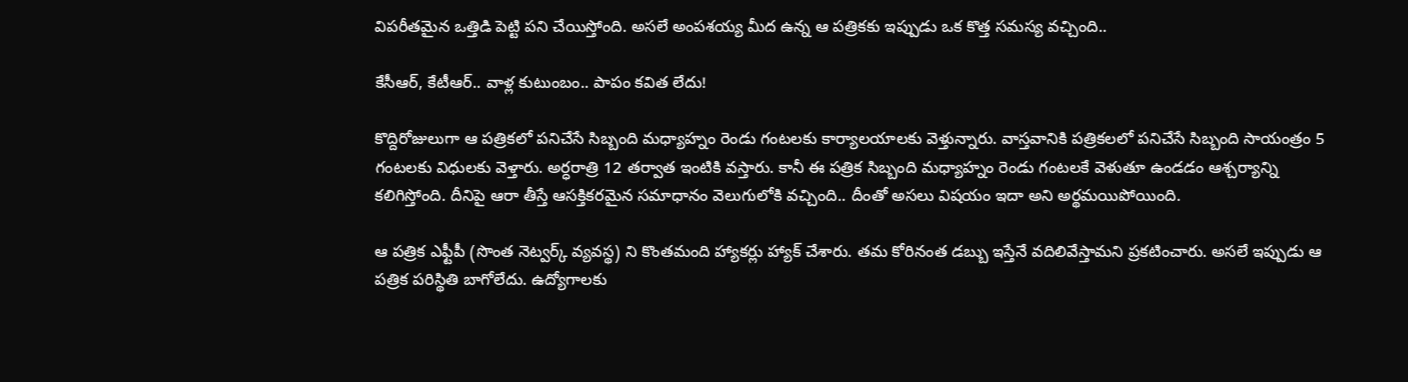విపరీతమైన ఒత్తిడి పెట్టి పని చేయిస్తోంది. అసలే అంపశయ్య మీద ఉన్న ఆ పత్రికకు ఇప్పుడు ఒక కొత్త సమస్య వచ్చింది..

కేసీఆర్, కేటీఆర్.. వాళ్ల కుటుంబం.. పాపం కవిత లేదు!

కొద్దిరోజులుగా ఆ పత్రికలో పనిచేసే సిబ్బంది మధ్యాహ్నం రెండు గంటలకు కార్యాలయాలకు వెళ్తున్నారు. వాస్తవానికి పత్రికలలో పనిచేసే సిబ్బంది సాయంత్రం 5 గంటలకు విధులకు వెళ్తారు. అర్ధరాత్రి 12 తర్వాత ఇంటికి వస్తారు. కానీ ఈ పత్రిక సిబ్బంది మధ్యాహ్నం రెండు గంటలకే వెళుతూ ఉండడం ఆశ్చర్యాన్ని కలిగిస్తోంది. దీనిపై ఆరా తీస్తే ఆసక్తికరమైన సమాధానం వెలుగులోకి వచ్చింది.. దీంతో అసలు విషయం ఇదా అని అర్థమయిపోయింది.

ఆ పత్రిక ఎఫ్టీపీ (సొంత నెట్వర్క్ వ్యవస్థ) ని కొంతమంది హ్యాకర్లు హ్యాక్ చేశారు. తమ కోరినంత డబ్బు ఇస్తేనే వదిలివేస్తామని ప్రకటించారు. అసలే ఇప్పుడు ఆ పత్రిక పరిస్థితి బాగోలేదు. ఉద్యోగాలకు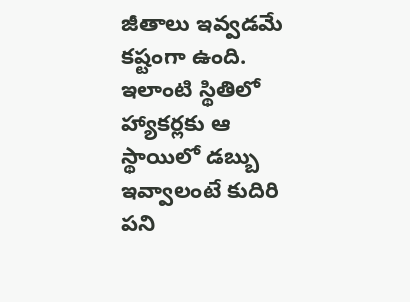జీతాలు ఇవ్వడమే కష్టంగా ఉంది. ఇలాంటి స్థితిలో హ్యాకర్లకు ఆ స్థాయిలో డబ్బు ఇవ్వాలంటే కుదిరి పని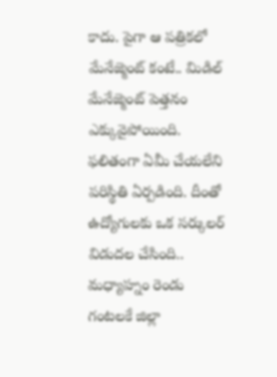కాదు. పైగా ఆ పత్రికలో మేనేజ్మెంట్ కంటే.. మిడిల్ మేనేజ్మెంట్ పెత్తనం ఎక్కువైపోయింది. ఫలితంగా ఏమీ చేయలేని పరిస్థితి ఏర్పడింది. దీంతో ఉద్యోగులకు ఒక సర్కులర్ విడుదల చేసింది.. మధ్యాహ్నం రెండు గంటలకే జిల్లా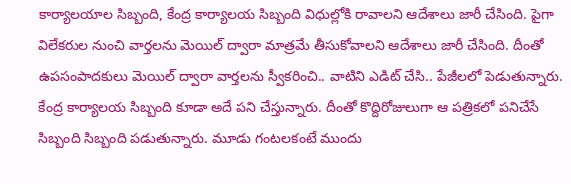కార్యాలయాల సిబ్బంది, కేంద్ర కార్యాలయ సిబ్బంది విధుల్లోకి రావాలని ఆదేశాలు జారీ చేసింది. పైగా విలేకరుల నుంచి వార్తలను మెయిల్ ద్వారా మాత్రమే తీసుకోవాలని ఆదేశాలు జారీ చేసింది. దీంతో ఉపసంపాదకులు మెయిల్ ద్వారా వార్తలను స్వీకరించి.. వాటిని ఎడిట్ చేసి.. పేజీలలో పెడుతున్నారు. కేంద్ర కార్యాలయ సిబ్బంది కూడా అదే పని చేస్తున్నారు. దీంతో కొద్దిరోజులుగా ఆ పత్రికలో పనిచేసే సిబ్బంది సిబ్బంది పడుతున్నారు. మూడు గంటలకంటే ముందు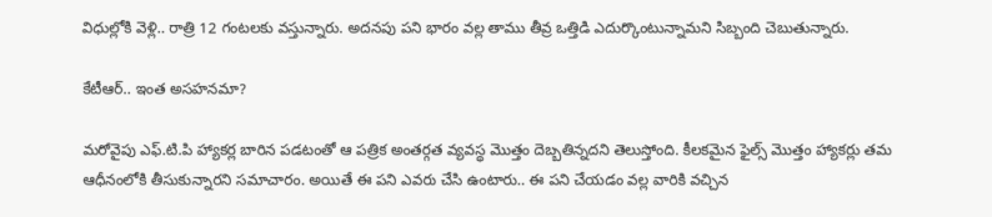విధుల్లోకి వెళ్లి.. రాత్రి 12 గంటలకు వస్తున్నారు. అదనపు పని భారం వల్ల తాము తీవ్ర ఒత్తిడి ఎదుర్కొంటున్నామని సిబ్బంది చెబుతున్నారు.

కేటీఆర్.. ఇంత అసహనమా?

మరోవైపు ఎఫ్.టి.పి హ్యాకర్ల బారిన పడటంతో ఆ పత్రిక అంతర్గత వ్యవస్థ మొత్తం దెబ్బతిన్నదని తెలుస్తోంది. కీలకమైన ఫైల్స్ మొత్తం హ్యాకర్లు తమ ఆధీనంలోకి తీసుకున్నారని సమాచారం. అయితే ఈ పని ఎవరు చేసి ఉంటారు.. ఈ పని చేయడం వల్ల వారికి వచ్చిన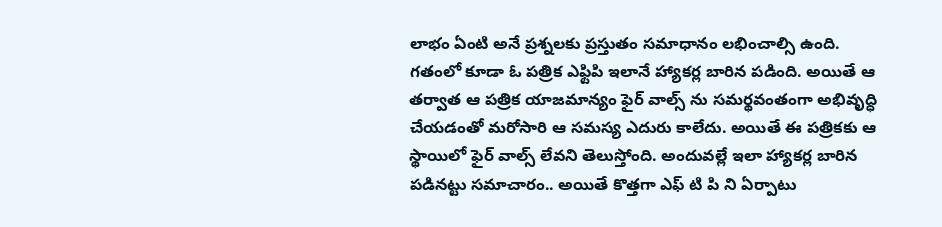లాభం ఏంటి అనే ప్రశ్నలకు ప్రస్తుతం సమాధానం లభించాల్సి ఉంది. గతంలో కూడా ఓ పత్రిక ఎఫ్టిపి ఇలానే హ్యాకర్ల బారిన పడింది. అయితే ఆ తర్వాత ఆ పత్రిక యాజమాన్యం ఫైర్ వాల్స్ ను సమర్థవంతంగా అభివృద్ధి చేయడంతో మరోసారి ఆ సమస్య ఎదురు కాలేదు. అయితే ఈ పత్రికకు ఆ స్థాయిలో ఫైర్ వాల్స్ లేవని తెలుస్తోంది. అందువల్లే ఇలా హ్యాకర్ల బారిన పడినట్టు సమాచారం.. అయితే కొత్తగా ఎఫ్ టి పి ని ఏర్పాటు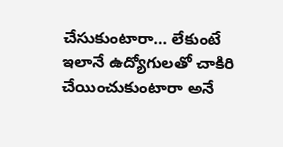చేసుకుంటారా… లేకుంటే ఇలానే ఉద్యోగులతో చాకిరి చేయించుకుంటారా అనే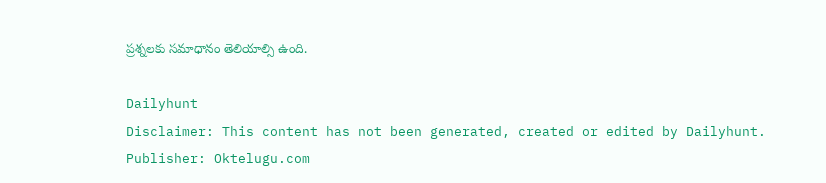ప్రశ్నలకు సమాధానం తెలియాల్సి ఉంది.

Dailyhunt
Disclaimer: This content has not been generated, created or edited by Dailyhunt. Publisher: Oktelugu.com